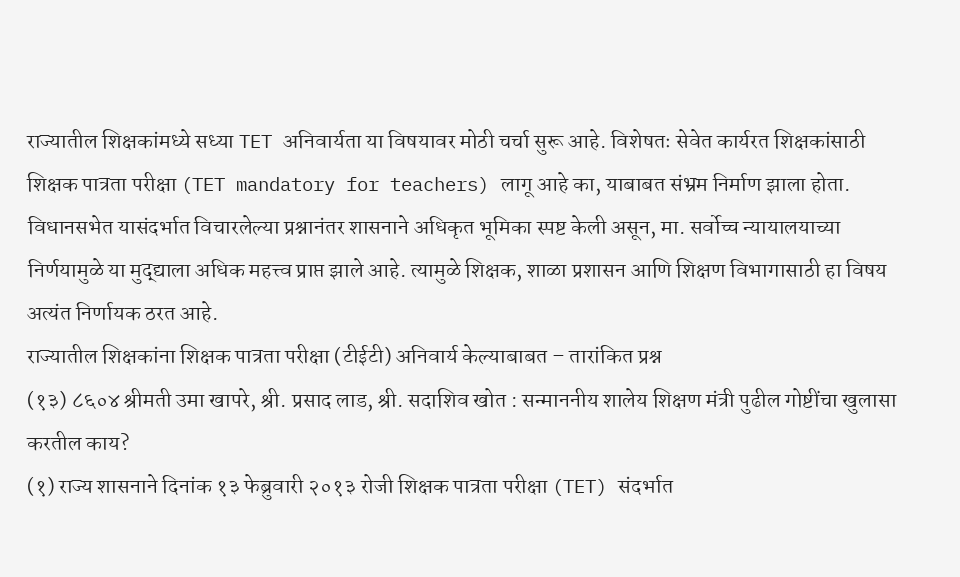राज्यातील शिक्षकांमध्ये सध्या TET अनिवार्यता या विषयावर मोठी चर्चा सुरू आहे. विशेषतः सेवेत कार्यरत शिक्षकांसाठी शिक्षक पात्रता परीक्षा (TET mandatory for teachers) लागू आहे का, याबाबत संभ्रम निर्माण झाला होता. विधानसभेत यासंदर्भात विचारलेल्या प्रश्नानंतर शासनाने अधिकृत भूमिका स्पष्ट केली असून, मा. सर्वोच्च न्यायालयाच्या निर्णयामुळे या मुद्द्याला अधिक महत्त्व प्राप्त झाले आहे. त्यामुळे शिक्षक, शाळा प्रशासन आणि शिक्षण विभागासाठी हा विषय अत्यंत निर्णायक ठरत आहे.
राज्यातील शिक्षकांना शिक्षक पात्रता परीक्षा (टीईटी) अनिवार्य केल्याबाबत – तारांकित प्रश्न
(१३) ८६०४ श्रीमती उमा खापरे, श्री. प्रसाद लाड, श्री. सदाशिव खोत : सन्माननीय शालेय शिक्षण मंत्री पुढील गोष्टींचा खुलासा करतील काय?
(१) राज्य शासनाने दिनांक १३ फेब्रुवारी २०१३ रोजी शिक्षक पात्रता परीक्षा (TET) संदर्भात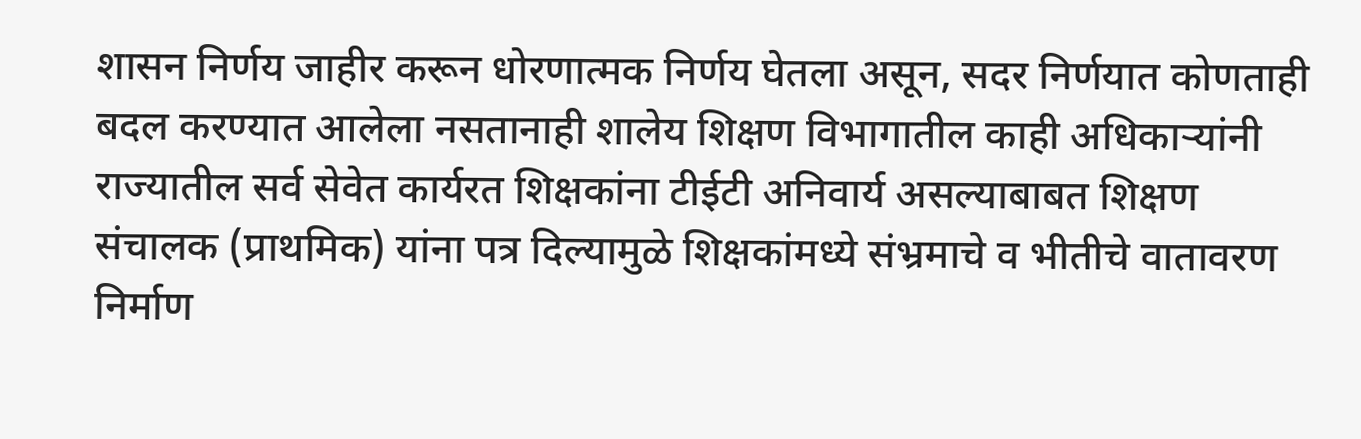शासन निर्णय जाहीर करून धोरणात्मक निर्णय घेतला असून, सदर निर्णयात कोणताही बदल करण्यात आलेला नसतानाही शालेय शिक्षण विभागातील काही अधिकाऱ्यांनी राज्यातील सर्व सेवेत कार्यरत शिक्षकांना टीईटी अनिवार्य असल्याबाबत शिक्षण संचालक (प्राथमिक) यांना पत्र दिल्यामुळे शिक्षकांमध्ये संभ्रमाचे व भीतीचे वातावरण निर्माण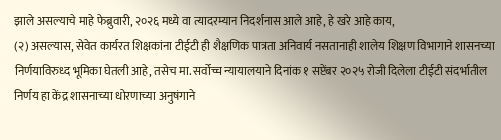झाले असल्याचे माहे फेब्रुवारी, २०२६ मध्ये वा त्यादरम्यान निदर्शनास आले आहे, हे खरे आहे काय,
(२) असल्यास, सेवेत कार्यरत शिक्षकांना टीईटी ही शैक्षणिक पात्रता अनिवार्य नसतानाही शालेय शिक्षण विभागाने शासनच्या निर्णयाविरुध्द भूमिका घेतली आहे, तसेच मा. सर्वोच्च न्यायालयाने दिनांक १ सप्टेंबर २०२५ रोजी दिलेला टीईटी संदर्भातील निर्णय हा केंद्र शासनाच्या धोरणाच्या अनुषंगाने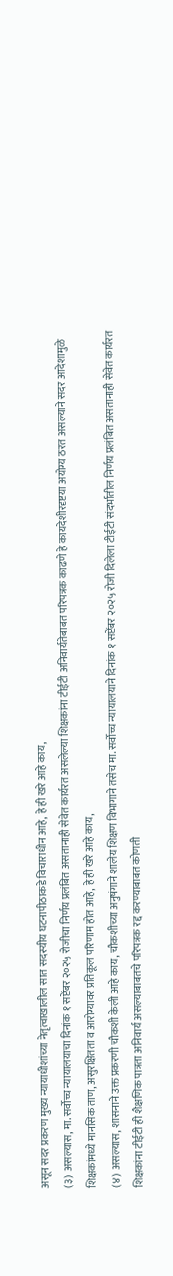असून सदर प्रकरण मुख्य न्यायाधीशांच्या नेतृत्वाखालील सात सदस्यीय घटनापीठाकडे विचाराधीन आहे, हे ही खरे आहे काय,
(३) असल्यास, मा. सर्वोच्च न्यायालयाचा दिनांक १ सप्टेंबर २०२५ रोजीचा निर्णय प्रलंबित असतानाही सेवेत कार्यरत असलेल्या शिक्षकांना टीईटी अनिवार्यतेबाबत परिपत्रक काढणे हे कायदेशीरदृष्टया अयोग्य ठरत असल्याने सदर आदेशामुळे शिक्षकांमध्ये मानसिक ताण, असुरक्षितता व आरोग्यावर प्रतिकूल परिणाम होत आहे, हे ही खरे आहे काय,
(४) असल्यास, शासनाने उक्त प्रकरणी चौकशी केली आहे काय, चौकशीच्या अनुषंगाने शालेय शिक्षण विभागाने तसेच मा. सर्वोच्च न्यायालयाने दिनांक १ सप्टेंबर २०२५ रोजी दिलेला टीईटी संदर्भातील निर्णय प्रलंबित असतानाही सेवेत कार्यरत शिक्षकांना टीईटी ही शैक्षणिक पात्रता अनिवार्य असल्याबाबतचे परिपत्रक रद्द करण्याबाबत कोणती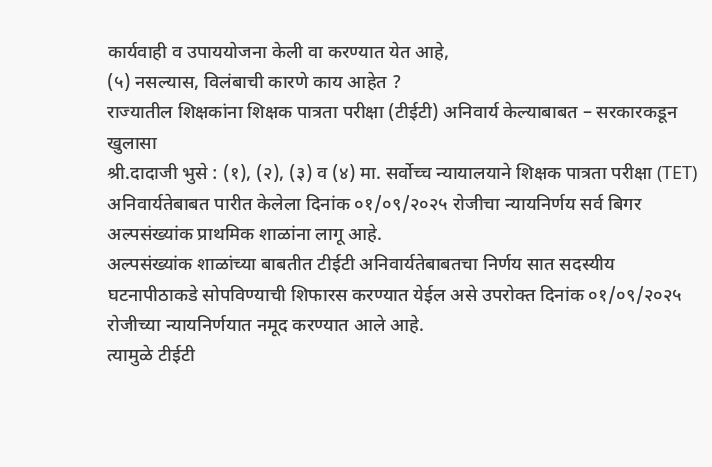कार्यवाही व उपाययोजना केली वा करण्यात येत आहे,
(५) नसल्यास, विलंबाची कारणे काय आहेत ?
राज्यातील शिक्षकांना शिक्षक पात्रता परीक्षा (टीईटी) अनिवार्य केल्याबाबत – सरकारकडून खुलासा
श्री.दादाजी भुसे : (१), (२), (३) व (४) मा. सर्वोच्च न्यायालयाने शिक्षक पात्रता परीक्षा (TET) अनिवार्यतेबाबत पारीत केलेला दिनांक ०१/०९/२०२५ रोजीचा न्यायनिर्णय सर्व बिगर अल्पसंख्यांक प्राथमिक शाळांना लागू आहे.
अल्पसंख्यांक शाळांच्या बाबतीत टीईटी अनिवार्यतेबाबतचा निर्णय सात सदस्यीय घटनापीठाकडे सोपविण्याची शिफारस करण्यात येईल असे उपरोक्त दिनांक ०१/०९/२०२५ रोजीच्या न्यायनिर्णयात नमूद करण्यात आले आहे.
त्यामुळे टीईटी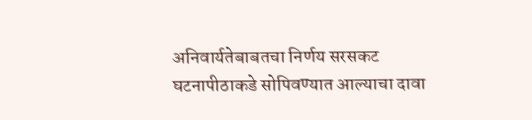अनिवार्यतेबाबतचा निर्णय सरसकट घटनापीठाकडे सोपिवण्यात आल्याचा दावा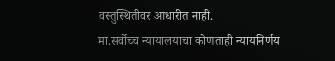वस्तुस्थितीवर आधारीत नाही.
मा.सर्वोच्च न्यायालयाचा कोणताही न्यायनिर्णय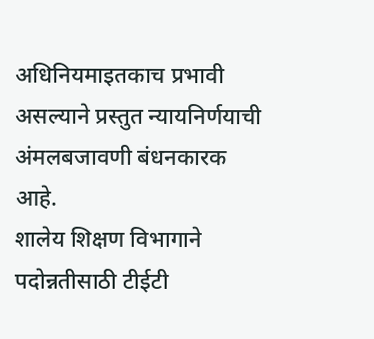अधिनियमाइतकाच प्रभावी असल्याने प्रस्तुत न्यायनिर्णयाची अंमलबजावणी बंधनकारक आहे.
शालेय शिक्षण विभागाने पदोन्नतीसाठी टीईटी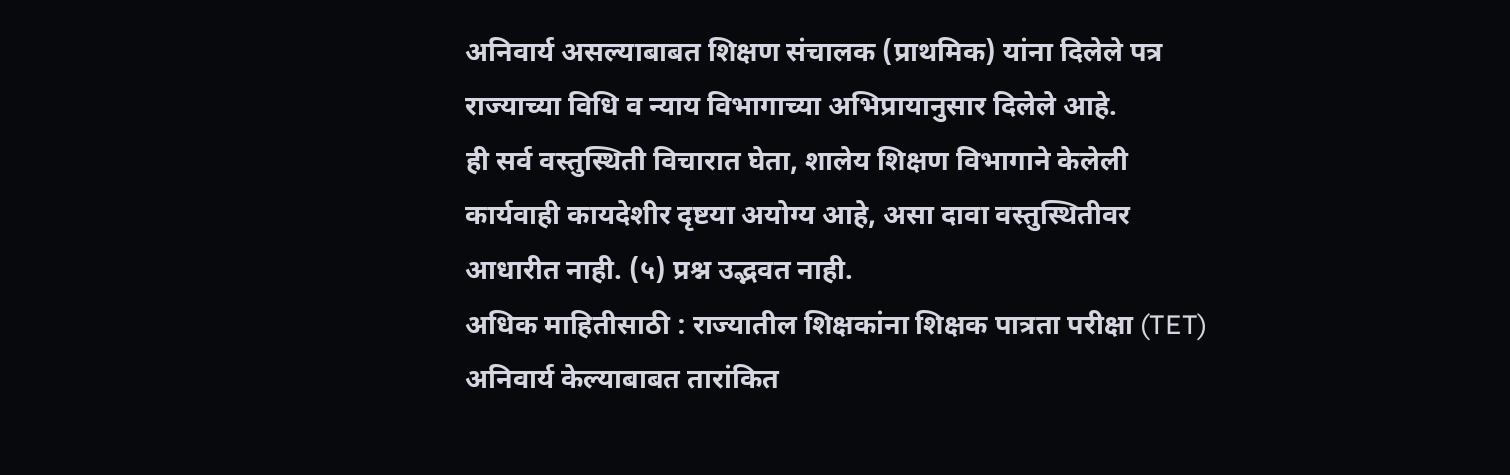अनिवार्य असल्याबाबत शिक्षण संचालक (प्राथमिक) यांना दिलेले पत्र राज्याच्या विधि व न्याय विभागाच्या अभिप्रायानुसार दिलेले आहे.
ही सर्व वस्तुस्थिती विचारात घेता, शालेय शिक्षण विभागाने केलेली कार्यवाही कायदेशीर दृष्टया अयोग्य आहे, असा दावा वस्तुस्थितीवर आधारीत नाही. (५) प्रश्न उद्भवत नाही.
अधिक माहितीसाठी : राज्यातील शिक्षकांना शिक्षक पात्रता परीक्षा (TET) अनिवार्य केल्याबाबत तारांकित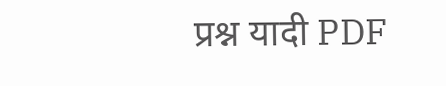प्रश्न यादी PDF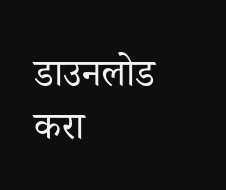डाउनलोड करा